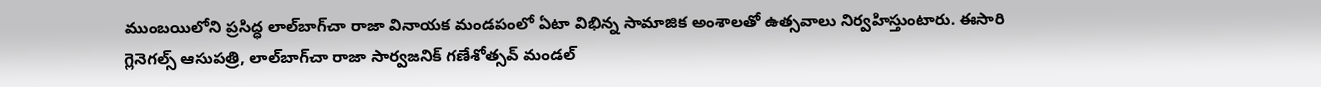ముంబయిలోని ప్రసిద్ధ లాల్‌బాగ్‌చా రాజా వినాయక మండపంలో ఏటా విభిన్న సామాజిక అంశాలతో ఉత్సవాలు నిర్వహిస్తుంటారు. ఈసారి గ్లెనెగల్స్‌ ఆసుపత్రి, లాల్‌బాగ్‌చా రాజా సార్వజనిక్‌ గణేశోత్సవ్‌ మండల్‌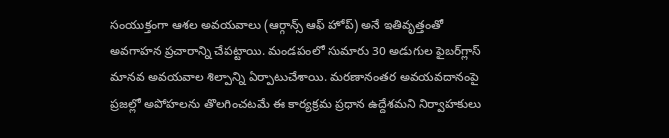సంయుక్తంగా ఆశల అవయవాలు (ఆర్గాన్స్‌ ఆఫ్‌ హోప్‌) అనే ఇతివృత్తంతో అవగాహన ప్రచారాన్ని చేపట్టాయి. మండపంలో సుమారు 30 అడుగుల ఫైబర్‌గ్లాస్‌ మానవ అవయవాల శిల్పాన్ని ఏర్పాటుచేశాయి. మరణానంతర అవయవదానంపై ప్రజల్లో అపోహలను తొలగించటమే ఈ కార్యక్రమ ప్రధాన ఉద్దేశమని నిర్వాహకులు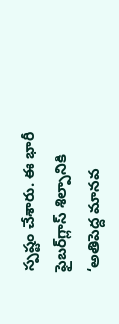స్పష్టం చేశారు. ఈ భారీ ఫైబర్‌గ్లాస్‌ శిల్పానికి ‘అతిపెద్ద మానవ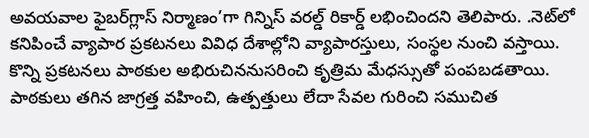అవయవాల ఫైబర్‌గ్లాస్‌ నిర్మాణం’గా గిన్నిస్‌ వరల్డ్‌ రికార్డ్‌ లభించిందని తెలిపారు. .నెట్‌లో కనిపించే వ్యాపార ప్రకటనలు వివిధ దేశాల్లోని వ్యాపారస్తులు, సంస్థల నుంచి వస్తాయి. కొన్ని ప్రకటనలు పాఠకుల అభిరుచిననుసరించి కృత్రిమ మేధస్సుతో పంపబడతాయి. పాఠకులు తగిన జాగ్రత్త వహించి, ఉత్పత్తులు లేదా సేవల గురించి సముచిత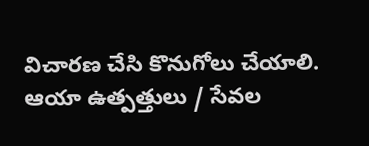విచారణ చేసి కొనుగోలు చేయాలి. ఆయా ఉత్పత్తులు / సేవల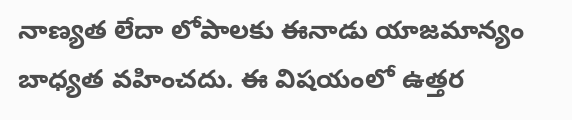నాణ్యత లేదా లోపాలకు ఈనాడు యాజమాన్యం బాధ్యత వహించదు. ఈ విషయంలో ఉత్తర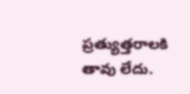ప్రత్యుత్తరాలకి తావు లేదు.